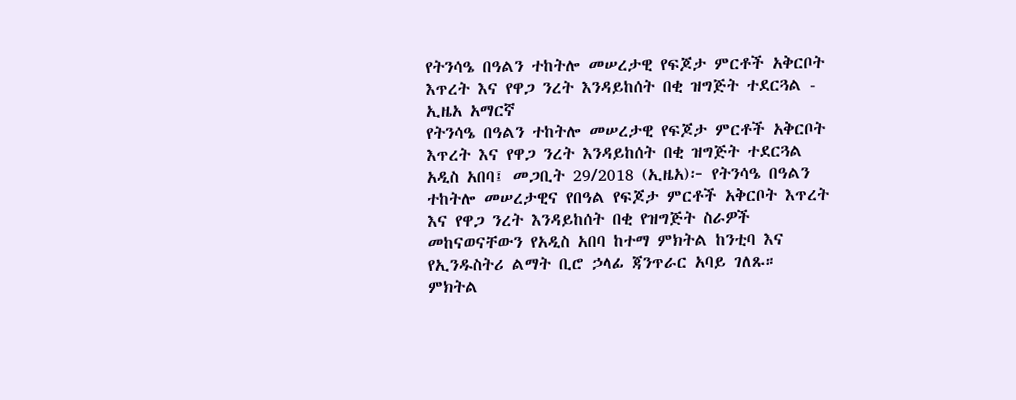የትንሳዔ በዓልን ተከትሎ መሠረታዊ የፍጆታ ምርቶች አቅርቦት እጥረት እና የዋጋ ንረት እንዳይከሰት በቂ ዝግጅት ተደርጓል - ኢዜአ አማርኛ
የትንሳዔ በዓልን ተከትሎ መሠረታዊ የፍጆታ ምርቶች አቅርቦት እጥረት እና የዋጋ ንረት እንዳይከሰት በቂ ዝግጅት ተደርጓል
አዲስ አበባ፤ መጋቢት 29/2018 (ኢዜአ)፦ የትንሳዔ በዓልን ተከትሎ መሠረታዊና የበዓል የፍጆታ ምርቶች አቅርቦት እጥረት እና የዋጋ ንረት እንዳይከሰት በቂ የዝግጅት ስራዎች መከናወናቸውን የአዲስ አበባ ከተማ ምክትል ከንቲባ እና የኢንዱስትሪ ልማት ቢሮ ኃላፊ ጃንጥራር አባይ ገለጹ።
ምክትል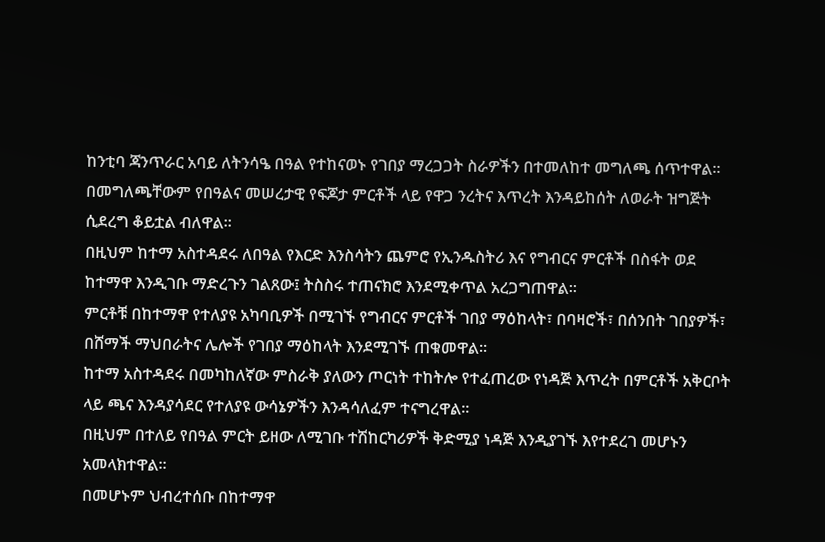ከንቲባ ጃንጥራር አባይ ለትንሳዔ በዓል የተከናወኑ የገበያ ማረጋጋት ስራዎችን በተመለከተ መግለጫ ሰጥተዋል።
በመግለጫቸውም የበዓልና መሠረታዊ የፍጆታ ምርቶች ላይ የዋጋ ንረትና እጥረት እንዳይከሰት ለወራት ዝግጅት ሲደረግ ቆይቷል ብለዋል።
በዚህም ከተማ አስተዳደሩ ለበዓል የእርድ እንስሳትን ጨምሮ የኢንዱስትሪ እና የግብርና ምርቶች በስፋት ወደ ከተማዋ እንዲገቡ ማድረጉን ገልጸው፤ ትስስሩ ተጠናክሮ እንደሚቀጥል አረጋግጠዋል።
ምርቶቹ በከተማዋ የተለያዩ አካባቢዎች በሚገኙ የግብርና ምርቶች ገበያ ማዕከላት፣ በባዛሮች፣ በሰንበት ገበያዎች፣ በሸማች ማህበራትና ሌሎች የገበያ ማዕከላት እንደሚገኙ ጠቁመዋል።
ከተማ አስተዳደሩ በመካከለኛው ምስራቅ ያለውን ጦርነት ተከትሎ የተፈጠረው የነዳጅ እጥረት በምርቶች አቅርቦት ላይ ጫና እንዳያሳደር የተለያዩ ውሳኔዎችን እንዳሳለፈም ተናግረዋል፡፡
በዚህም በተለይ የበዓል ምርት ይዘው ለሚገቡ ተሽከርካሪዎች ቅድሚያ ነዳጅ እንዲያገኙ እየተደረገ መሆኑን አመላክተዋል፡፡
በመሆኑም ህብረተሰቡ በከተማዋ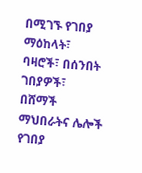በሚገኙ የገበያ ማዕከላት፣ ባዛሮች፣ በሰንበት ገበያዎች፣ በሸማች ማህበራትና ሌሎች የገበያ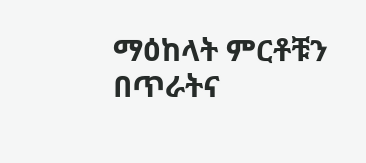ማዕከላት ምርቶቹን በጥራትና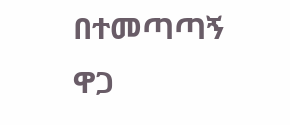በተመጣጣኝ ዋጋ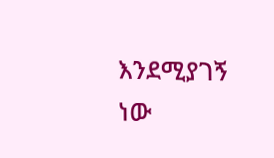እንደሚያገኝ ነው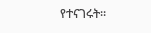የተናገሩት።